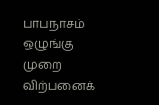பாபநாசம் ஒழுங்கு முறை விற்பனைக்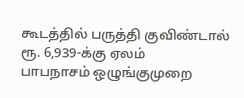கூடத்தில் பருத்தி குவிண்டால் ரூ. 6,939-க்கு ஏலம்
பாபநாசம் ஒழுங்குமுறை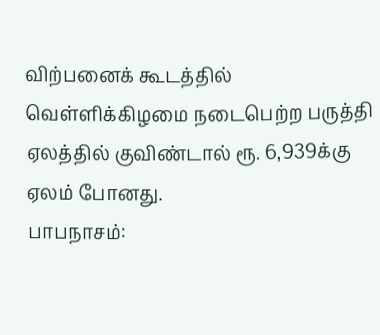விற்பனைக் கூடத்தில் வெள்ளிக்கிழமை நடைபெற்ற பருத்தி ஏலத்தில் குவிண்டால் ரூ. 6,939க்கு ஏலம் போனது.
பாபநாசம்: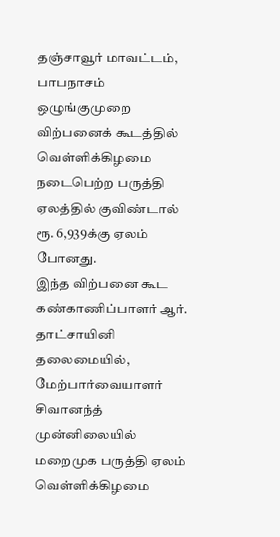தஞ்சாவூர் மாவட்டம், பாபநாசம் ஒழுங்குமுறை விற்பனைக் கூடத்தில் வெள்ளிக்கிழமை நடைபெற்ற பருத்தி ஏலத்தில் குவிண்டால் ரூ. 6,939க்கு ஏலம் போனது.
இந்த விற்பனை கூட கண்காணிப்பாளர் ஆர். தாட்சாயினி தலைமையில், மேற்பார்வையாளர் சிவானந்த் முன்னிலையில் மறைமுக பருத்தி ஏலம் வெள்ளிக்கிழமை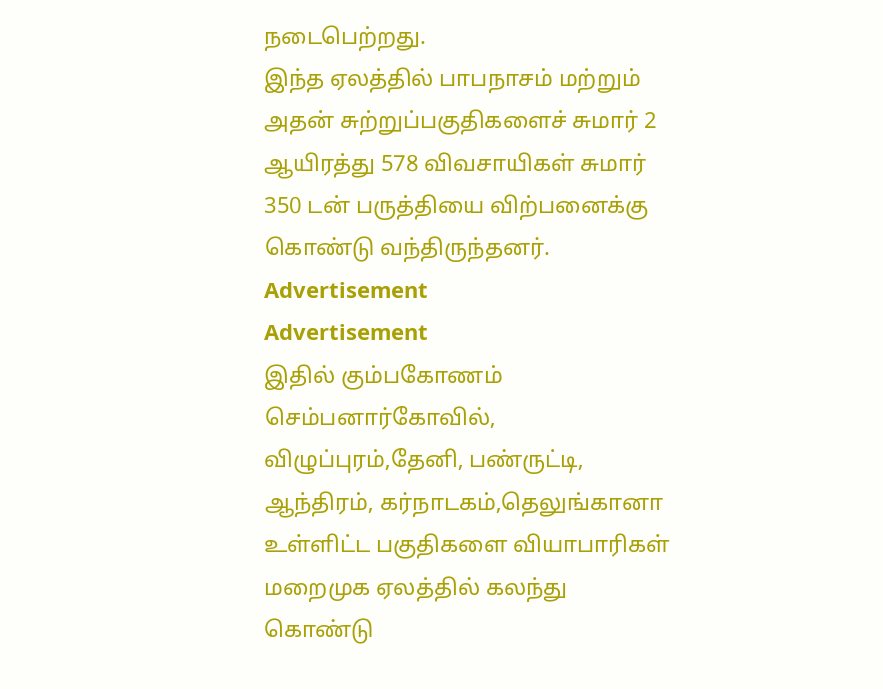நடைபெற்றது.
இந்த ஏலத்தில் பாபநாசம் மற்றும் அதன் சுற்றுப்பகுதிகளைச் சுமார் 2 ஆயிரத்து 578 விவசாயிகள் சுமார் 350 டன் பருத்தியை விற்பனைக்கு கொண்டு வந்திருந்தனர்.
Advertisement
Advertisement
இதில் கும்பகோணம் செம்பனார்கோவில், விழுப்புரம்,தேனி, பண்ருட்டி, ஆந்திரம், கர்நாடகம்,தெலுங்கானா உள்ளிட்ட பகுதிகளை வியாபாரிகள் மறைமுக ஏலத்தில் கலந்து கொண்டு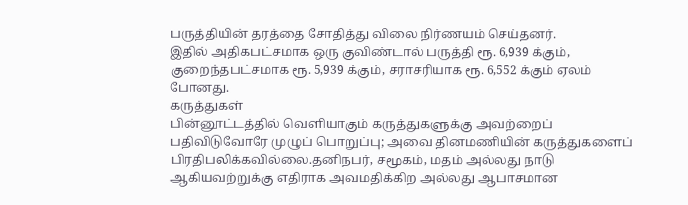பருத்தியின் தரத்தை சோதித்து விலை நிர்ணயம் செய்தனர்.
இதில் அதிகபட்சமாக ஒரு குவிண்டால் பருத்தி ரூ. 6,939 க்கும், குறைந்தபட்சமாக ரூ. 5,939 க்கும், சராசரியாக ரூ. 6,552 க்கும் ஏலம் போனது.
கருத்துகள்
பின்னூட்டத்தில் வெளியாகும் கருத்துகளுக்கு அவற்றைப் பதிவிடுவோரே முழுப் பொறுப்பு; அவை தினமணியின் கருத்துகளைப் பிரதிபலிக்கவில்லை.தனிநபர், சமூகம், மதம் அல்லது நாடு ஆகியவற்றுக்கு எதிராக அவமதிக்கிற அல்லது ஆபாசமான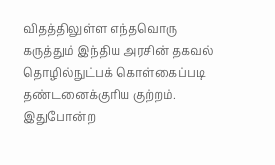விதத்திலுள்ள எந்தவொரு கருத்தும் இந்திய அரசின் தகவல் தொழில்நுட்பக் கொள்கைப்படி தண்டனைக்குரிய குற்றம். இதுபோன்ற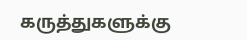கருத்துகளுக்கு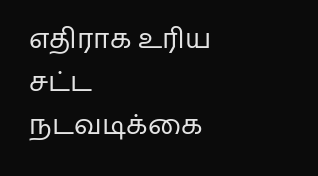எதிராக உரிய சட்ட நடவடிக்கை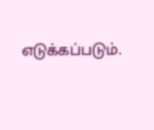எடுக்கப்படும்.